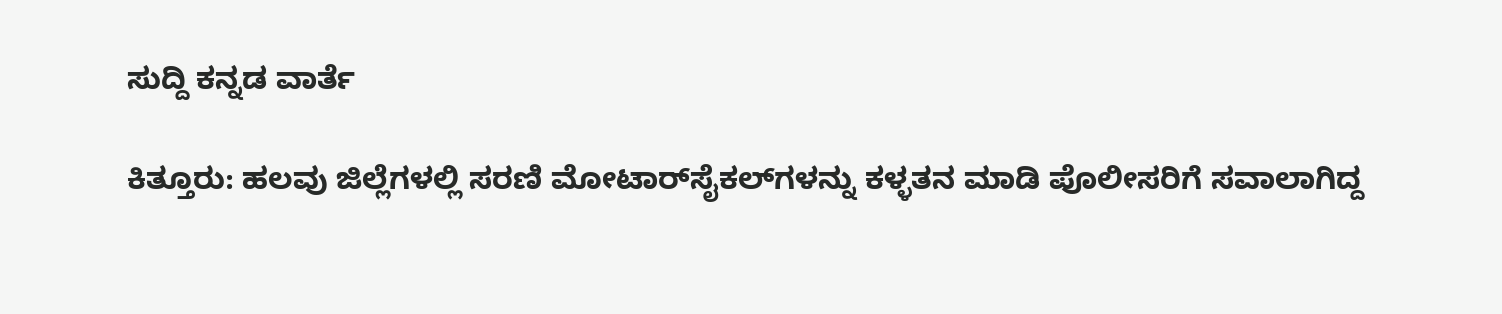ಸುದ್ದಿ ಕನ್ನಡ ವಾರ್ತೆ

ಕಿತ್ತೂರು: ಹಲವು ಜಿಲ್ಲೆಗಳಲ್ಲಿ ಸರಣಿ ಮೋಟಾರ್‌ಸೈಕಲ್‌ಗಳನ್ನು ಕಳ್ಳತನ ಮಾಡಿ ಪೊಲೀಸರಿಗೆ ಸವಾಲಾಗಿದ್ದ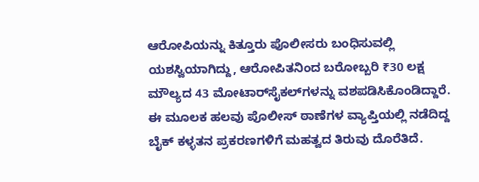ಆರೋಪಿಯನ್ನು ಕಿತ್ತೂರು ಪೊಲೀಸರು ಬಂಧಿಸುವಲ್ಲಿ ಯಶಸ್ವಿಯಾಗಿದ್ದು, ಆರೋಪಿತನಿಂದ ಬರೋಬ್ಬರಿ ₹30 ಲಕ್ಷ ಮೌಲ್ಯದ 43 ಮೋಟಾರ್‌ಸೈಕಲ್‌ಗಳನ್ನು ವಶಪಡಿಸಿಕೊಂಡಿದ್ದಾರೆ. ಈ ಮೂಲಕ ಹಲವು ಪೊಲೀಸ್ ಠಾಣೆಗಳ ವ್ಯಾಪ್ತಿಯಲ್ಲಿ ನಡೆದಿದ್ದ ಬೈಕ್ ಕಳ್ಳತನ ಪ್ರಕರಣಗಳಿಗೆ ಮಹತ್ವದ ತಿರುವು ದೊರೆತಿದೆ.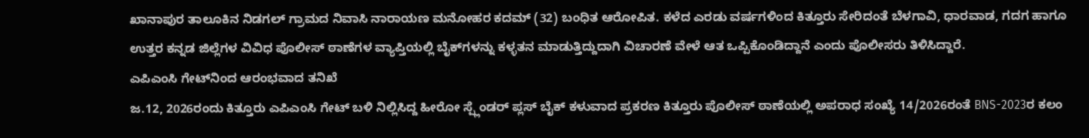ಖಾನಾಪುರ ತಾಲೂಕಿನ ನಿಡಗಲ್ ಗ್ರಾಮದ ನಿವಾಸಿ ನಾರಾಯಣ ಮನೋಹರ ಕದಮ್ (32) ಬಂಧಿತ ಆರೋಪಿತ. ಕಳೆದ ಎರಡು ವರ್ಷಗಳಿಂದ ಕಿತ್ತೂರು ಸೇರಿದಂತೆ ಬೆಳಗಾವಿ, ಧಾರವಾಡ, ಗದಗ ಹಾಗೂ ಉತ್ತರ ಕನ್ನಡ ಜಿಲ್ಲೆಗಳ ವಿವಿಧ ಪೊಲೀಸ್ ಠಾಣೆಗಳ ವ್ಯಾಪ್ತಿಯಲ್ಲಿ ಬೈಕ್‌ಗಳನ್ನು ಕಳ್ಳತನ ಮಾಡುತ್ತಿದ್ದುದಾಗಿ ವಿಚಾರಣೆ ವೇಳೆ ಆತ ಒಪ್ಪಿಕೊಂಡಿದ್ದಾನೆ ಎಂದು ಪೊಲೀಸರು ತಿಳಿಸಿದ್ದಾರೆ.
ಎಪಿಎಂಸಿ ಗೇಟ್‌ನಿಂದ ಆರಂಭವಾದ ತನಿಖೆ
ಜ.12, 2026ರಂದು ಕಿತ್ತೂರು ಎಪಿಎಂಸಿ ಗೇಟ್ ಬಳಿ ನಿಲ್ಲಿಸಿದ್ದ ಹೀರೋ ಸ್ಪ್ಲೆಂಡರ್ ಪ್ಲಸ್ ಬೈಕ್ ಕಳುವಾದ ಪ್ರಕರಣ ಕಿತ್ತೂರು ಪೊಲೀಸ್ ಠಾಣೆಯಲ್ಲಿ ಅಪರಾಧ ಸಂಖ್ಯೆ 14/2026ರಂತೆ BNS-2023ರ ಕಲಂ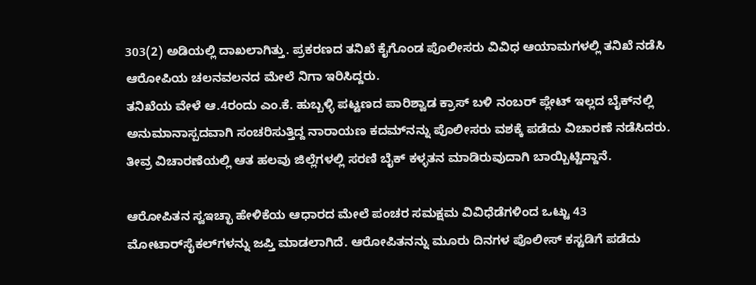303(2) ಅಡಿಯಲ್ಲಿ ದಾಖಲಾಗಿತ್ತು. ಪ್ರಕರಣದ ತನಿಖೆ ಕೈಗೊಂಡ ಪೊಲೀಸರು ವಿವಿಧ ಆಯಾಮಗಳಲ್ಲಿ ತನಿಖೆ ನಡೆಸಿ ಆರೋಪಿಯ ಚಲನವಲನದ ಮೇಲೆ ನಿಗಾ ಇರಿಸಿದ್ದರು.
ತನಿಖೆಯ ವೇಳೆ ಆ.4ರಂದು ಎಂ.ಕೆ. ಹುಬ್ಬಳ್ಳಿ ಪಟ್ಟಣದ ಪಾರಿಶ್ವಾಡ ಕ್ರಾಸ್ ಬಳಿ ನಂಬರ್ ಪ್ಲೇಟ್ ಇಲ್ಲದ ಬೈಕ್‌ನಲ್ಲಿ ಅನುಮಾನಾಸ್ಪದವಾಗಿ ಸಂಚರಿಸುತ್ತಿದ್ದ ನಾರಾಯಣ ಕದಮ್‌ನನ್ನು ಪೊಲೀಸರು ವಶಕ್ಕೆ ಪಡೆದು ವಿಚಾರಣೆ ನಡೆಸಿದರು. ತೀವ್ರ ವಿಚಾರಣೆಯಲ್ಲಿ ಆತ ಹಲವು ಜಿಲ್ಲೆಗಳಲ್ಲಿ ಸರಣಿ ಬೈಕ್ ಕಳ್ಳತನ ಮಾಡಿರುವುದಾಗಿ ಬಾಯ್ಬಿಟ್ಟಿದ್ದಾನೆ.

ಆರೋಪಿತನ ಸ್ವಇಚ್ಛಾ ಹೇಳಿಕೆಯ ಆಧಾರದ ಮೇಲೆ ಪಂಚರ ಸಮಕ್ಷಮ ವಿವಿಧೆಡೆಗಳಿಂದ ಒಟ್ಟು 43 ಮೋಟಾರ್‌ಸೈಕಲ್‌ಗಳನ್ನು ಜಪ್ತಿ ಮಾಡಲಾಗಿದೆ. ಆರೋಪಿತನನ್ನು ಮೂರು ದಿನಗಳ ಪೊಲೀಸ್ ಕಸ್ಟಡಿಗೆ ಪಡೆದು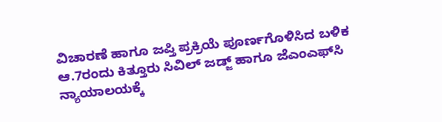ವಿಚಾರಣೆ ಹಾಗೂ ಜಪ್ತಿ ಪ್ರಕ್ರಿಯೆ ಪೂರ್ಣಗೊಳಿಸಿದ ಬಳಿಕ ಆ.7ರಂದು ಕಿತ್ತೂರು ಸಿವಿಲ್ ಜಡ್ಜ್ ಹಾಗೂ ಜೆಎಂಎಫ್‌ಸಿ ನ್ಯಾಯಾಲಯಕ್ಕೆ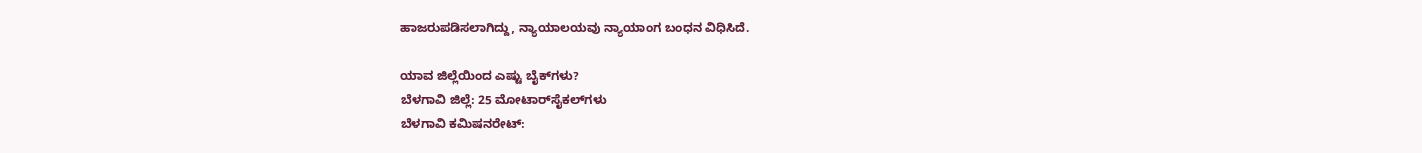ಹಾಜರುಪಡಿಸಲಾಗಿದ್ದು, ನ್ಯಾಯಾಲಯವು ನ್ಯಾಯಾಂಗ ಬಂಧನ ವಿಧಿಸಿದೆ.

ಯಾವ ಜಿಲ್ಲೆಯಿಂದ ಎಷ್ಟು ಬೈಕ್‌ಗಳು?
ಬೆಳಗಾವಿ ಜಿಲ್ಲೆ: 25 ಮೋಟಾರ್‌ಸೈಕಲ್‌ಗಳು
ಬೆಳಗಾವಿ ಕಮಿಷನರೇಟ್: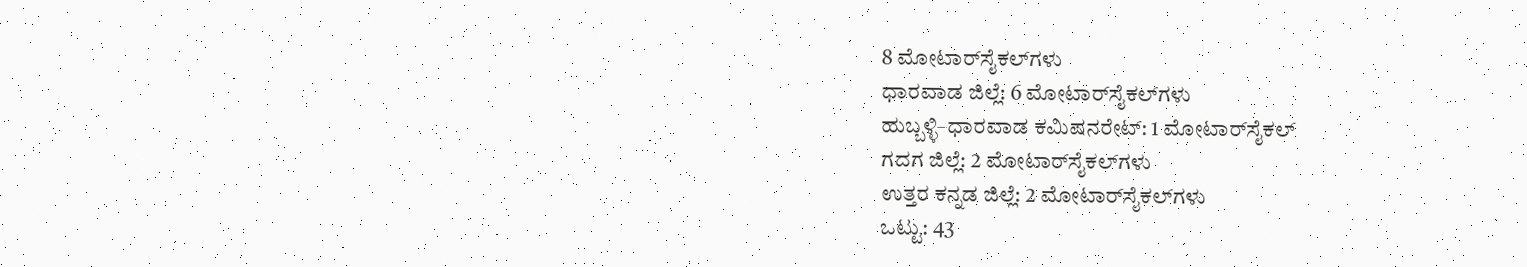8 ಮೋಟಾರ್‌ಸೈಕಲ್‌ಗಳು
ಧಾರವಾಡ ಜಿಲ್ಲೆ: 6 ಮೋಟಾರ್‌ಸೈಕಲ್‌ಗಳು
ಹುಬ್ಬಳ್ಳಿ–ಧಾರವಾಡ ಕಮಿಷನರೇಟ್: 1 ಮೋಟಾರ್‌ಸೈಕಲ್
ಗದಗ ಜಿಲ್ಲೆ: 2 ಮೋಟಾರ್‌ಸೈಕಲ್‌ಗಳು
ಉತ್ತರ ಕನ್ನಡ ಜಿಲ್ಲೆ: 2 ಮೋಟಾರ್‌ಸೈಕಲ್‌ಗಳು
ಒಟ್ಟು: 43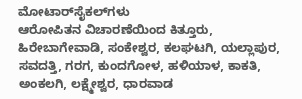ಮೋಟಾರ್‌ಸೈಕಲ್‌ಗಳು
ಆರೋಪಿತನ ವಿಚಾರಣೆಯಿಂದ ಕಿತ್ತೂರು, ಹಿರೇಬಾಗೇವಾಡಿ, ಸಂಕೇಶ್ವರ, ಕಲಘಟಗಿ, ಯಲ್ಲಾಪುರ, ಸವದತ್ತಿ, ಗರಗ, ಕುಂದಗೋಳ, ಹಳಿಯಾಳ, ಕಾಕತಿ, ಅಂಕಲಗಿ, ಲಕ್ಷ್ಮೇಶ್ವರ, ಧಾರವಾಡ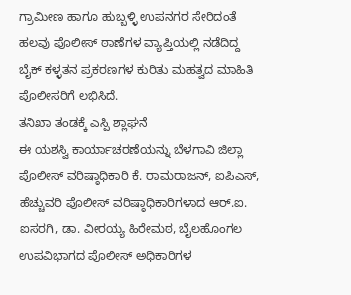ಗ್ರಾಮೀಣ ಹಾಗೂ ಹುಬ್ಬಳ್ಳಿ ಉಪನಗರ ಸೇರಿದಂತೆ ಹಲವು ಪೊಲೀಸ್ ಠಾಣೆಗಳ ವ್ಯಾಪ್ತಿಯಲ್ಲಿ ನಡೆದಿದ್ದ ಬೈಕ್ ಕಳ್ಳತನ ಪ್ರಕರಣಗಳ ಕುರಿತು ಮಹತ್ವದ ಮಾಹಿತಿ ಪೊಲೀಸರಿಗೆ ಲಭಿಸಿದೆ.
ತನಿಖಾ ತಂಡಕ್ಕೆ ಎಸ್ಪಿ ಶ್ಲಾಘನೆ
ಈ ಯಶಸ್ವಿ ಕಾರ್ಯಾಚರಣೆಯನ್ನು ಬೆಳಗಾವಿ ಜಿಲ್ಲಾ ಪೊಲೀಸ್ ವರಿಷ್ಠಾಧಿಕಾರಿ ಕೆ. ರಾಮರಾಜನ್, ಐಪಿಎಸ್, ಹೆಚ್ಚುವರಿ ಪೊಲೀಸ್ ವರಿಷ್ಠಾಧಿಕಾರಿಗಳಾದ ಆರ್.ಐ. ಐಸರಗಿ, ಡಾ. ವೀರಯ್ಯ ಹಿರೇಮಠ, ಬೈಲಹೊಂಗಲ ಉಪವಿಭಾಗದ ಪೊಲೀಸ್ ಅಧಿಕಾರಿಗಳ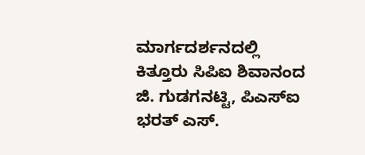ಮಾರ್ಗದರ್ಶನದಲ್ಲಿ ಕಿತ್ತೂರು ಸಿಪಿಐ ಶಿವಾನಂದ ಜಿ. ಗುಡಗನಟ್ಟಿ, ಪಿಎಸ್‌ಐ ಭರತ್ ಎಸ್.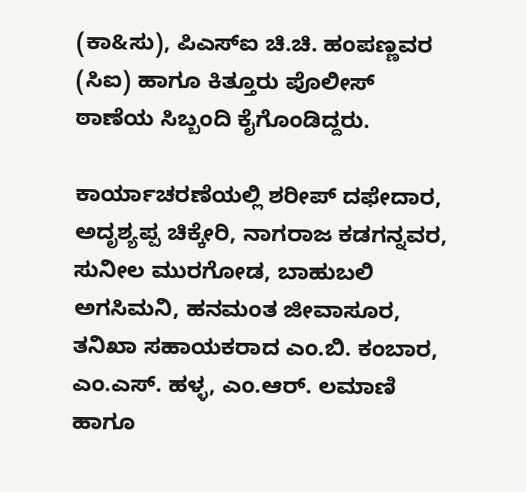(ಕಾ&ಸು), ಪಿಎಸ್‌ಐ ಚಿ.ಚಿ. ಹಂಪಣ್ಣವರ (ಸಿಐ) ಹಾಗೂ ಕಿತ್ತೂರು ಪೊಲೀಸ್ ಠಾಣೆಯ ಸಿಬ್ಬಂದಿ ಕೈಗೊಂಡಿದ್ದರು.

ಕಾರ್ಯಾಚರಣೆಯಲ್ಲಿ ಶರೀಪ್ ದಫೇದಾರ, ಅದೃಶ್ಯಪ್ಪ ಚಿಕ್ಕೇರಿ, ನಾಗರಾಜ ಕಡಗನ್ನವರ, ಸುನೀಲ ಮುರಗೋಡ, ಬಾಹುಬಲಿ ಅಗಸಿಮನಿ, ಹನಮಂತ ಜೀವಾಸೂರ, ತನಿಖಾ ಸಹಾಯಕರಾದ ಎಂ.ಬಿ. ಕಂಬಾರ, ಎಂ.ಎಸ್. ಹಳ್ಳ, ಎಂ.ಆರ್. ಲಮಾಣಿ ಹಾಗೂ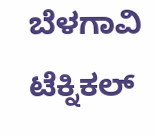ಬೆಳಗಾವಿ ಟೆಕ್ನಿಕಲ್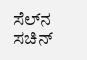ಸೆಲ್‌ನ ಸಚಿನ್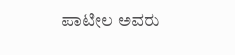ಪಾಟೀಲ ಅವರು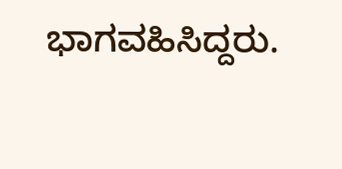ಭಾಗವಹಿಸಿದ್ದರು.